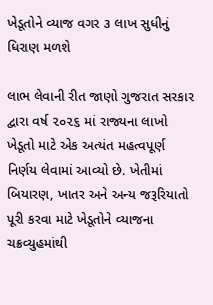ખેડૂતોને વ્યાજ વગર ૩ લાખ સુધીનું ધિરાણ મળશે

લાભ લેવાની રીત જાણો ગુજરાત સરકાર દ્વારા વર્ષ ૨૦૨૬ માં રાજ્યના લાખો ખેડૂતો માટે એક અત્યંત મહત્વપૂર્ણ નિર્ણય લેવામાં આવ્યો છે. ખેતીમાં બિયારણ, ખાતર અને અન્ય જરૂરિયાતો પૂરી કરવા માટે ખેડૂતોને વ્યાજના ચક્રવ્યુહમાંથી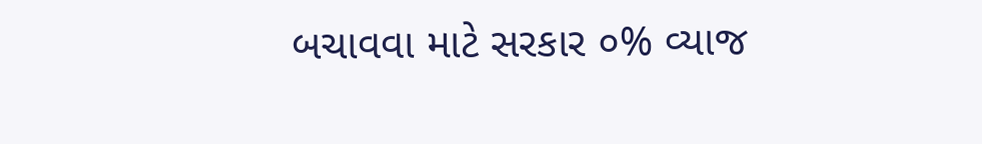બચાવવા માટે સરકાર ૦% વ્યાજ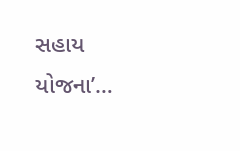સહાય યોજના’…